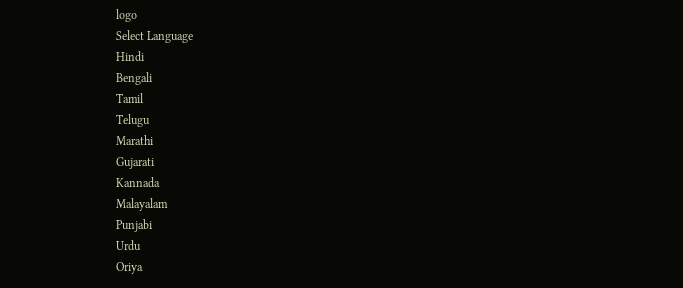logo
Select Language
Hindi
Bengali
Tamil
Telugu
Marathi
Gujarati
Kannada
Malayalam
Punjabi
Urdu
Oriya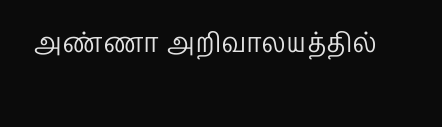அண்ணா அறிவாலயத்தில்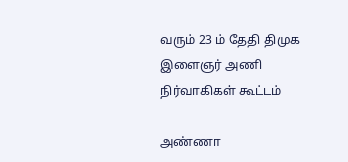வரும் 23 ம் தேதி திமுக இளைஞர் அணி நிர்வாகிகள் கூட்டம்

அண்ணா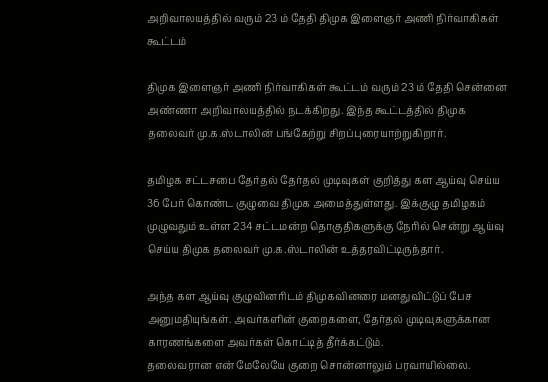அறிவாலயத்தில் வரும் 23 ம் தேதி திமுக இளைஞர் அணி நிர்வாகிகள் கூட்டம்

திமுக இளைஞர் அணி நிர்வாகிகள் கூட்டம் வரும் 23 ம் தேதி சென்னை அண்ணா அறிவாலயத்தில் நடக்கிறது. இந்த கூட்டத்தில் திமுக தலைவர் மு.க.ஸ்டாலின் பங்கேற்று சிறப்புரையாற்றுகிறார்.

தமிழக சட்டசபை தேர்தல் தேர்தல் முடிவுகள் குறித்து கள ஆய்வு செய்ய 36 பேர் கொண்ட குழுவை திமுக அமைத்துள்ளது. இக்குழு தமிழகம் முழுவதும் உள்ள 234 சட்டமன்ற தொகுதிகளுக்கு நேரில் சென்று ஆய்வு செய்ய திமுக தலைவர் மு.க.ஸ்டாலின் உத்தரவிட்டிருந்தார்.

அந்த கள ஆய்வு குழுவினரிடம் திமுகவினரை மனதுவிட்டுப் பேச அனுமதியுங்கள். அவர்களின் குறைகளை, தேர்தல் முடிவுகளுக்கான காரணங்களை அவர்கள் கொட்டித் தீர்க்கட்டும்.
தலைவரான என் மேலேயே குறை சொன்னாலும் பரவாயில்லை.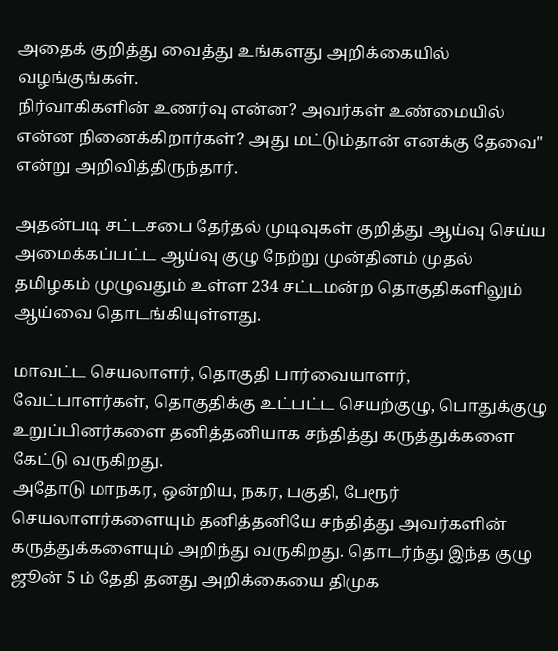அதைக் குறித்து வைத்து உங்களது அறிக்கையில் வழங்குங்கள்.
நிர்வாகிகளின் உணர்வு என்ன? அவர்கள் உண்மையில் என்ன நினைக்கிறார்கள்? அது மட்டும்தான் எனக்கு தேவை" என்று அறிவித்திருந்தார்.

அதன்படி சட்டசபை தேர்தல் முடிவுகள் குறித்து ஆய்வு செய்ய அமைக்கப்பட்ட ஆய்வு குழு நேற்று முன்தினம் முதல் தமிழகம் முழுவதும் உள்ள 234 சட்டமன்ற தொகுதிகளிலும் ஆய்வை தொடங்கியுள்ளது.

மாவட்ட செயலாளர், தொகுதி பார்வையாளர், வேட்பாளர்கள், தொகுதிக்கு உட்பட்ட செயற்குழு, பொதுக்குழு உறுப்பினர்களை தனித்தனியாக சந்தித்து கருத்துக்களை கேட்டு வருகிறது.
அதோடு மாநகர, ஒன்றிய, நகர, பகுதி, பேரூர் செயலாளர்களையும் தனித்தனியே சந்தித்து அவர்களின் கருத்துக்களையும் அறிந்து வருகிறது. தொடர்ந்து இந்த குழு ஜூன் 5 ம் தேதி தனது அறிக்கையை திமுக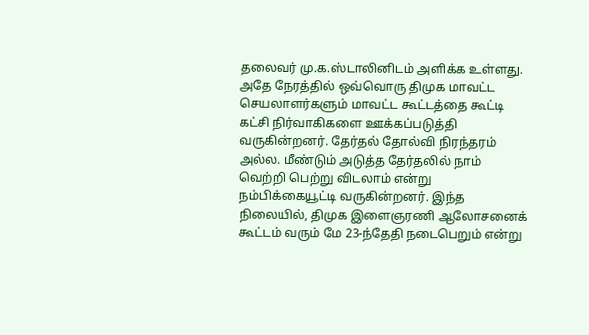தலைவர் மு.க.ஸ்டாலினிடம் அளிக்க உள்ளது.
அதே நேரத்தில் ஒவ்வொரு திமுக மாவட்ட செயலாளர்களும் மாவட்ட கூட்டத்தை கூட்டி கட்சி நிர்வாகிகளை ஊக்கப்படுத்தி வருகின்றனர். தேர்தல் தோல்வி நிரந்தரம் அல்ல. மீண்டும் அடுத்த தேர்தலில் நாம் வெற்றி பெற்று விடலாம் என்று நம்பிக்கையூட்டி வருகின்றனர். இந்த நிலையில், திமுக இளைஞரணி ஆலோசனைக் கூட்டம் வரும் மே 23-ந்தேதி நடைபெறும் என்று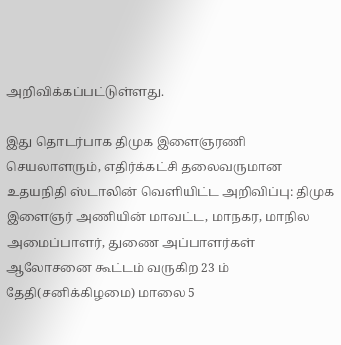அறிவிக்கப்பட்டுள்ளது.

இது தொடர்பாக திமுக இளைஞரணி செயலாளரும், எதிர்க்கட்சி தலைவருமான உதயநிதி ஸ்டாலின் வெளியிட்ட அறிவிப்பு: திமுக இளைஞர் அணியின் மாவட்ட, மாநகர, மாநில அமைப்பாளர், துணை அப்பாளர்கள் ஆலோசனை கூட்டம் வருகிற 23 ம் தேதி(சனிக்கிழமை) மாலை 5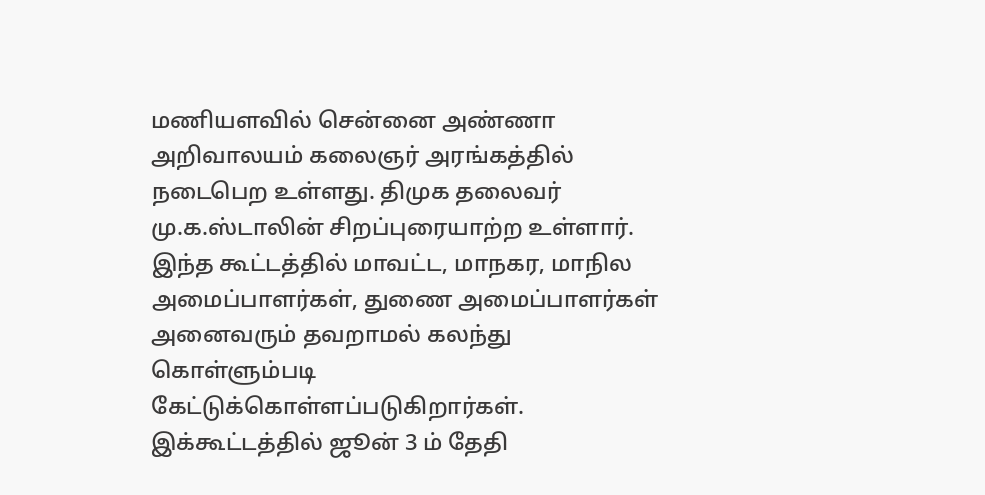மணியளவில் சென்னை அண்ணா அறிவாலயம் கலைஞர் அரங்கத்தில் நடைபெற உள்ளது. திமுக தலைவர் மு.க.ஸ்டாலின் சிறப்புரையாற்ற உள்ளார்.
இந்த கூட்டத்தில் மாவட்ட, மாநகர, மாநில அமைப்பாளர்கள், துணை அமைப்பாளர்கள் அனைவரும் தவறாமல் கலந்து கொள்ளும்படி கேட்டுக்கொள்ளப்படுகிறார்கள். இக்கூட்டத்தில் ஜூன் 3 ம் தேதி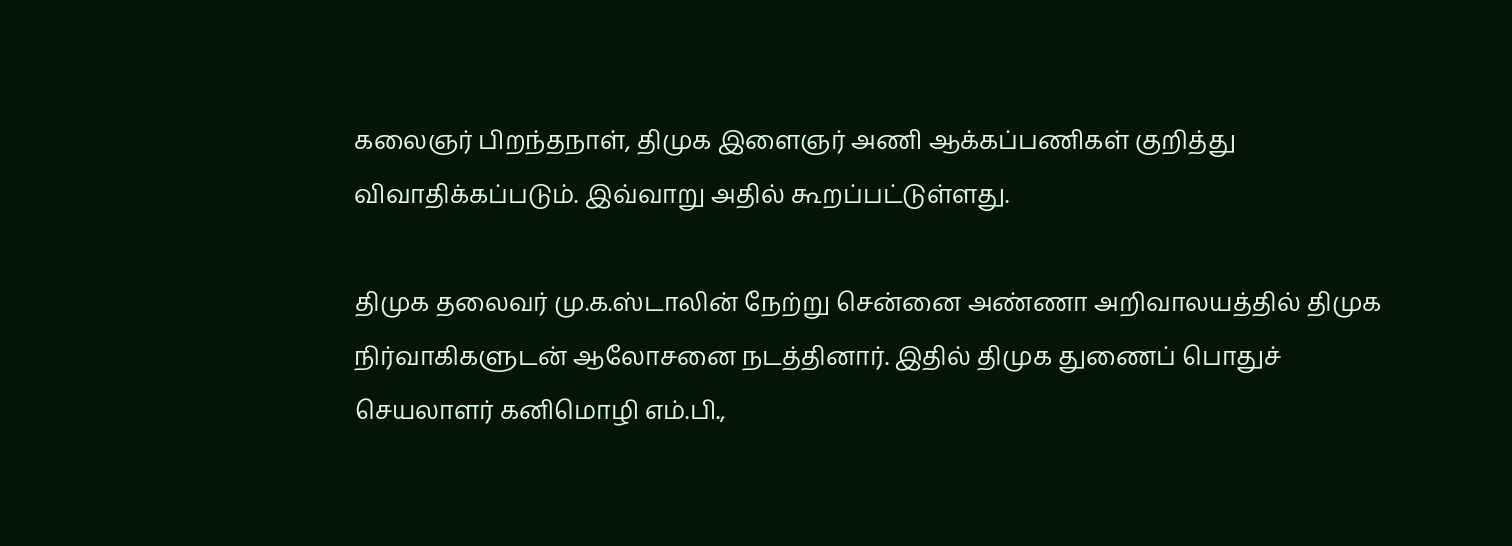கலைஞர் பிறந்தநாள், திமுக இளைஞர் அணி ஆக்கப்பணிகள் குறித்து விவாதிக்கப்படும். இவ்வாறு அதில் கூறப்பட்டுள்ளது.

திமுக தலைவர் மு.க.ஸ்டாலின் நேற்று சென்னை அண்ணா அறிவாலயத்தில் திமுக நிர்வாகிகளுடன் ஆலோசனை நடத்தினார். இதில் திமுக துணைப் பொதுச் செயலாளர் கனிமொழி எம்.பி.,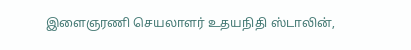இளைஞரணி செயலாளர் உதயநிதி ஸ்டாலின்,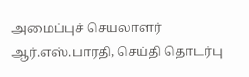அமைப்புச் செயலாளர் ஆர்.எஸ்.பாரதி, செய்தி தொடர்பு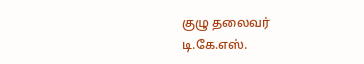குழு தலைவர் டி.கே.எஸ்.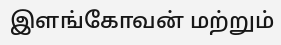இளங்கோவன் மற்றும்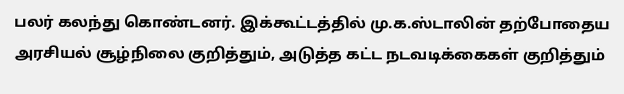பலர் கலந்து கொண்டனர். இக்கூட்டத்தில் மு.க.ஸ்டாலின் தற்போதைய அரசியல் சூழ்நிலை குறித்தும், அடுத்த கட்ட நடவடிக்கைகள் குறித்தும்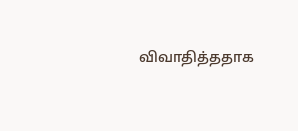விவாதித்ததாக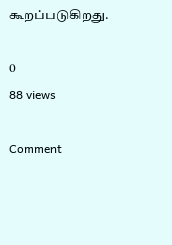கூறப்படுகிறது.

0
88 views

Comment